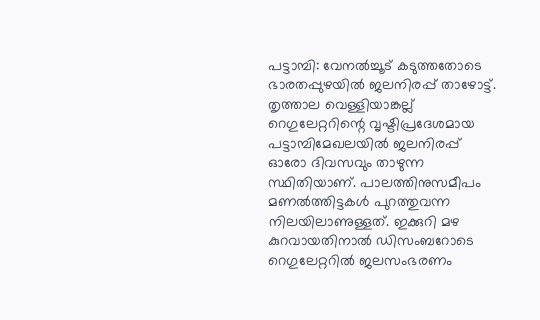പട്ടാമ്പി: വേനൽച്ചൂട് കടുത്തതോടെ ഭാരതപ്പുഴയിൽ ജലനിരപ്പ് താഴോട്ട്. തൃത്താല വെള്ളിയാങ്കല്ല് റെഗുലേറ്ററിന്റെ വൃഷ്ടിപ്രദേശമായ പട്ടാമ്പിമേഖലയിൽ ജലനിരപ്പ് ഓരോ ദിവസവും താഴുന്ന സ്ഥിതിയാണ്. പാലത്തിനുസമീപം മണൽത്തിട്ടകൾ പുറത്തുവന്ന നിലയിലാണുള്ളത്. ഇക്കുറി മഴ കുറവായതിനാൽ ഡിസംബറോടെ റെഗുലേറ്ററിൽ ജലസംഭരണം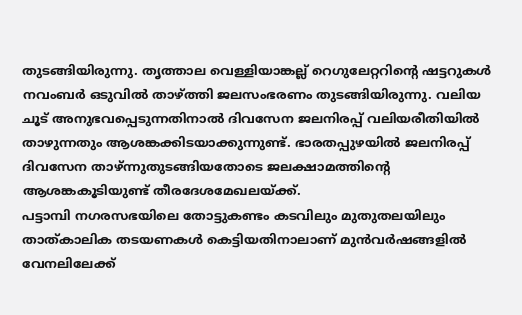തുടങ്ങിയിരുന്നു. തൃത്താല വെള്ളിയാങ്കല്ല് റെഗുലേറ്ററിന്റെ ഷട്ടറുകൾ നവംബർ ഒടുവിൽ താഴ്ത്തി ജലസംഭരണം തുടങ്ങിയിരുന്നു. വലിയ ചൂട് അനുഭവപ്പെടുന്നതിനാൽ ദിവസേന ജലനിരപ്പ് വലിയരീതിയിൽ താഴുന്നതും ആശങ്കക്കിടയാക്കുന്നുണ്ട്. ഭാരതപ്പുഴയിൽ ജലനിരപ്പ് ദിവസേന താഴ്ന്നുതുടങ്ങിയതോടെ ജലക്ഷാമത്തിന്റെ ആശങ്കകൂടിയുണ്ട് തീരദേശമേഖലയ്ക്ക്.
പട്ടാമ്പി നഗരസഭയിലെ തോട്ടുകണ്ടം കടവിലും മുതുതലയിലും താത്കാലിക തടയണകൾ കെട്ടിയതിനാലാണ് മുൻവർഷങ്ങളിൽ വേനലിലേക്ക്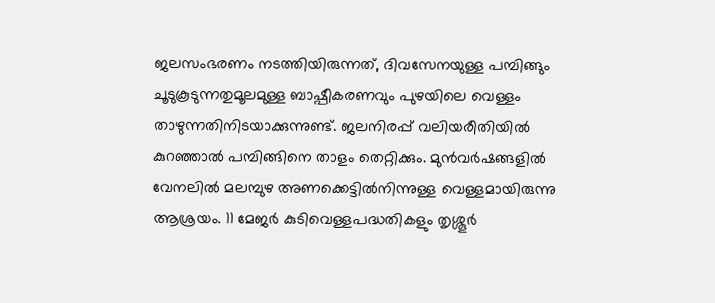ജലസംഭരണം നടത്തിയിരുന്നത്, ദിവസേനയുള്ള പമ്പിങ്ങും ചൂടുകൂടുന്നതുമൂലമുള്ള ബാഷ്പീകരണവും പുഴയിലെ വെള്ളം താഴുന്നതിനിടയാക്കുന്നുണ്ട്. ജലനിരപ്പ് വലിയരീതിയിൽ കുറഞ്ഞാൽ പമ്പിങ്ങിനെ താളം തെറ്റിക്കും. മുൻവർഷങ്ങളിൽ വേനലിൽ മലമ്പുഴ അണക്കെട്ടിൽനിന്നുള്ള വെള്ളമായിരുന്നു ആശ്രയം. 11 മേജർ കുടിവെള്ളപദ്ധതികളും തൃശ്ശൂർ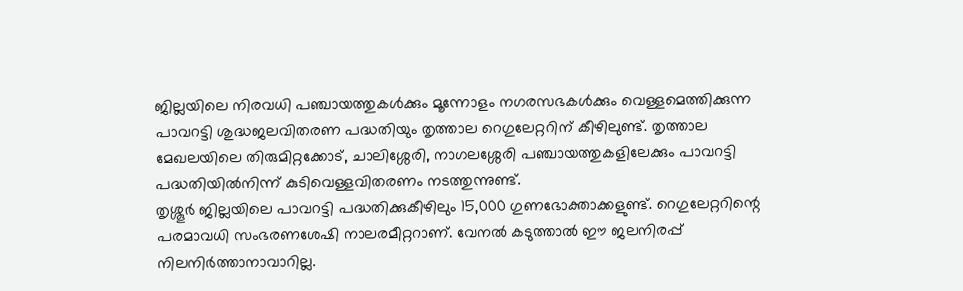ജില്ലയിലെ നിരവധി പഞ്ചായത്തുകൾക്കും മൂന്നോളം നഗരസഭകൾക്കും വെള്ളമെത്തിക്കുന്ന പാവറട്ടി ശുദ്ധജലവിതരണ പദ്ധതിയും തൃത്താല റെഗുലേറ്ററിന് കീഴിലുണ്ട്. തൃത്താല മേഖലയിലെ തിരുമിറ്റക്കോട്, ചാലിശ്ശേരി, നാഗലശ്ശേരി പഞ്ചായത്തുകളിലേക്കും പാവറട്ടി പദ്ധതിയിൽനിന്ന് കുടിവെള്ളവിതരണം നടത്തുന്നുണ്ട്.
തൃശ്ശൂർ ജില്ലയിലെ പാവറട്ടി പദ്ധതിക്കുകീഴിലും 15,000 ഗുണഭോക്താക്കളുണ്ട്. റെഗുലേറ്ററിന്റെ പരമാവധി സംഭരണശേഷി നാലരമീറ്ററാണ്. വേനൽ കടുത്താൽ ഈ ജലനിരപ്പ് നിലനിർത്താനാവാറില്ല.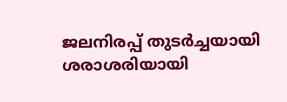ജലനിരപ്പ് തുടർച്ചയായി ശരാശരിയായി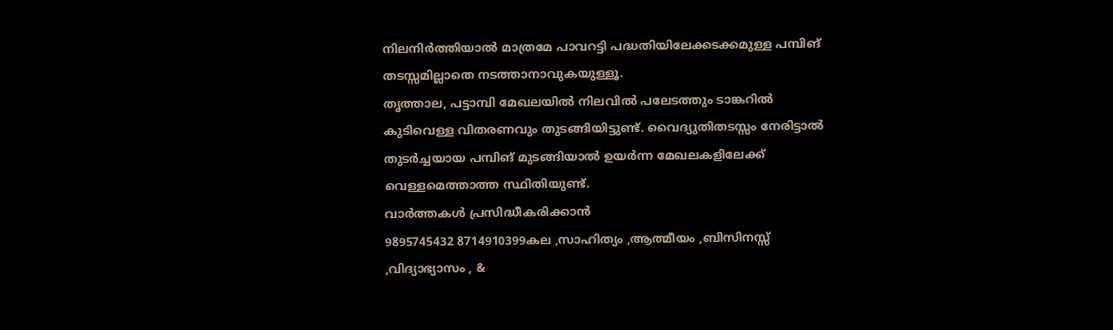നിലനിർത്തിയാൽ മാത്രമേ പാവറട്ടി പദ്ധതിയിലേക്കടക്കമുള്ള പമ്പിങ് തടസ്സമില്ലാതെ നടത്താനാവുകയുള്ളൂ.
തൃത്താല, പട്ടാമ്പി മേഖലയിൽ നിലവിൽ പലേടത്തും ടാങ്കറിൽ കുടിവെള്ള വിതരണവും തുടങ്ങിയിട്ടുണ്ട്. വൈദ്യുതിതടസ്സം നേരിട്ടാൽ തുടർച്ചയായ പമ്പിങ് മുടങ്ങിയാൽ ഉയർന്ന മേഖലകളിലേക്ക് വെള്ളമെത്താത്ത സ്ഥിതിയുണ്ട്.
വാർത്തകൾ പ്രസിദ്ധീകരിക്കാൻ
9895745432 8714910399കല ,സാഹിത്യം ,ആത്മീയം ,ബിസിനസ്സ് ,വിദ്യാഭ്യാസം , &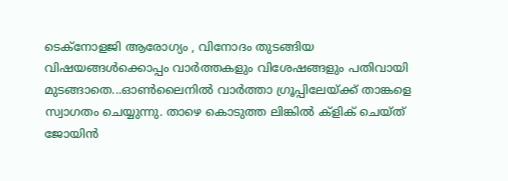ടെക്നോളജി ആരോഗ്യം , വിനോദം തുടങ്ങിയ വിഷയങ്ങൾക്കൊപ്പം വാർത്തകളും വിശേഷങ്ങളും പതിവായി മുടങ്ങാതെ...ഓൺലൈനിൽ വാർത്താ ഗ്രൂപ്പിലേയ്ക്ക് താങ്കളെ സ്വാഗതം ചെയ്യുന്നു. താഴെ കൊടുത്ത ലിങ്കിൽ ക്ളിക് ചെയ്ത് ജോയിൻ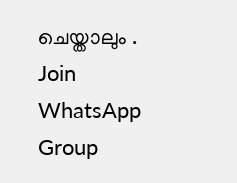ചെയ്താലും .
Join WhatsApp Group